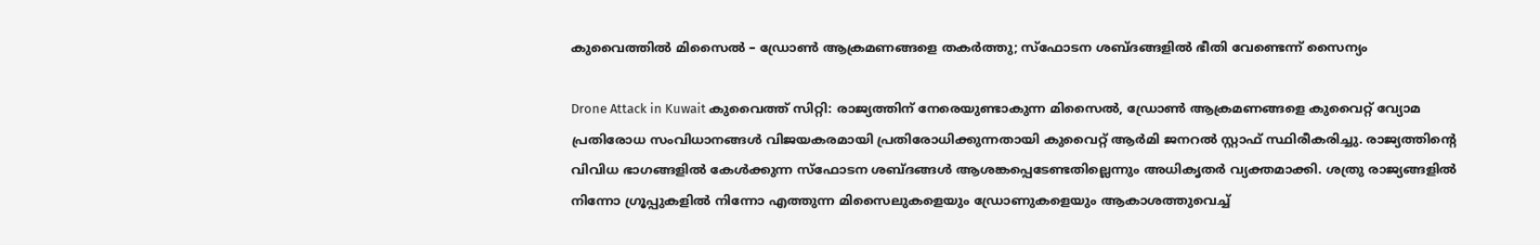കുവൈത്തിൽ മിസൈൽ – ഡ്രോൺ ആക്രമണങ്ങളെ തകർത്തു; സ്ഫോടന ശബ്ദങ്ങളിൽ ഭീതി വേണ്ടെന്ന് സൈന്യം

Drone Attack in Kuwait കുവൈത്ത് സിറ്റി: രാജ്യത്തിന് നേരെയുണ്ടാകുന്ന മിസൈൽ, ഡ്രോൺ ആക്രമണങ്ങളെ കുവൈറ്റ് വ്യോമ പ്രതിരോധ സംവിധാനങ്ങൾ വിജയകരമായി പ്രതിരോധിക്കുന്നതായി കുവൈറ്റ് ആർമി ജനറൽ സ്റ്റാഫ് സ്ഥിരീകരിച്ചു. രാജ്യത്തിന്റെ വിവിധ ഭാഗങ്ങളിൽ കേൾക്കുന്ന സ്ഫോടന ശബ്ദങ്ങൾ ആശങ്കപ്പെടേണ്ടതില്ലെന്നും അധികൃതർ വ്യക്തമാക്കി. ശത്രു രാജ്യങ്ങളിൽ നിന്നോ ഗ്രൂപ്പുകളിൽ നിന്നോ എത്തുന്ന മിസൈലുകളെയും ഡ്രോണുകളെയും ആകാശത്തുവെച്ച്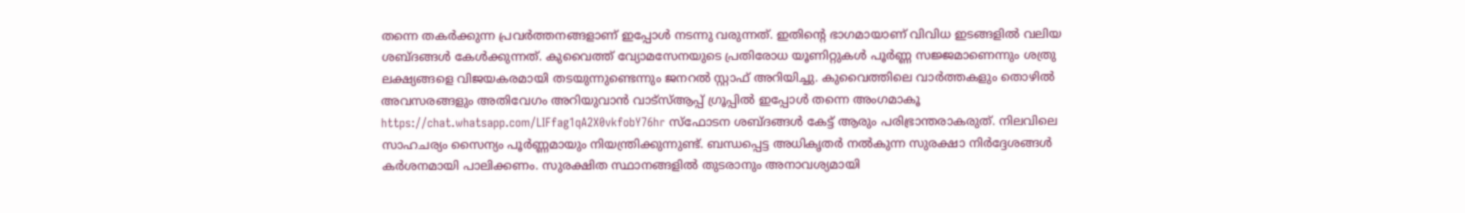തന്നെ തകർക്കുന്ന പ്രവർത്തനങ്ങളാണ് ഇപ്പോൾ നടന്നു വരുന്നത്. ഇതിന്റെ ഭാഗമായാണ് വിവിധ ഇടങ്ങളിൽ വലിയ ശബ്ദങ്ങൾ കേൾക്കുന്നത്. കുവൈത്ത് വ്യോമസേനയുടെ പ്രതിരോധ യൂണിറ്റുകൾ പൂർണ്ണ സജ്ജമാണെന്നും ശത്രു ലക്ഷ്യങ്ങളെ വിജയകരമായി തടയുന്നുണ്ടെന്നും ജനറൽ സ്റ്റാഫ് അറിയിച്ചു. കുവൈത്തിലെ വാർത്തകളും തൊഴിൽ അവസരങ്ങളും അതിവേഗം അറിയുവാൻ വാട്സ്ആപ്പ് ഗ്രൂപ്പിൽ ഇപ്പോൾ തന്നെ അംഗമാകൂ https://chat.whatsapp.com/LIFfag1qA2X0vkfobY76hr സ്ഫോടന ശബ്ദങ്ങൾ കേട്ട് ആരും പരിഭ്രാന്തരാകരുത്. നിലവിലെ സാഹചര്യം സൈന്യം പൂർണ്ണമായും നിയന്ത്രിക്കുന്നുണ്ട്. ബന്ധപ്പെട്ട അധികൃതർ നൽകുന്ന സുരക്ഷാ നിർദ്ദേശങ്ങൾ കർശനമായി പാലിക്കണം. സുരക്ഷിത സ്ഥാനങ്ങളിൽ തുടരാനും അനാവശ്യമായി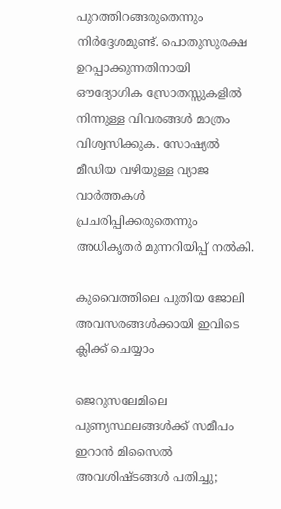പുറത്തിറങ്ങരുതെന്നും നിർദ്ദേശമുണ്ട്. പൊതുസുരക്ഷ ഉറപ്പാക്കുന്നതിനായി ഔദ്യോഗിക സ്രോതസ്സുകളിൽ നിന്നുള്ള വിവരങ്ങൾ മാത്രം വിശ്വസിക്കുക. സോഷ്യൽ മീഡിയ വഴിയുള്ള വ്യാജ വാർത്തകൾ പ്രചരിപ്പിക്കരുതെന്നും അധികൃതർ മുന്നറിയിപ്പ് നൽകി.

കുവൈത്തിലെ പുതിയ ജോലി അവസരങ്ങൾക്കായി ഇവിടെ ക്ലിക്ക് ചെയ്യാം

ജെറുസലേമിലെ പുണ്യസ്ഥലങ്ങൾക്ക് സമീപം ഇറാൻ മിസൈൽ അവശിഷ്ടങ്ങൾ പതിച്ചു;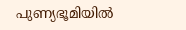പുണ്യഭൂമിയിൽ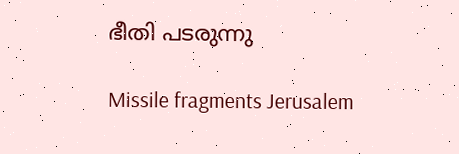ഭീതി പടരുന്നു

Missile fragments Jerusalem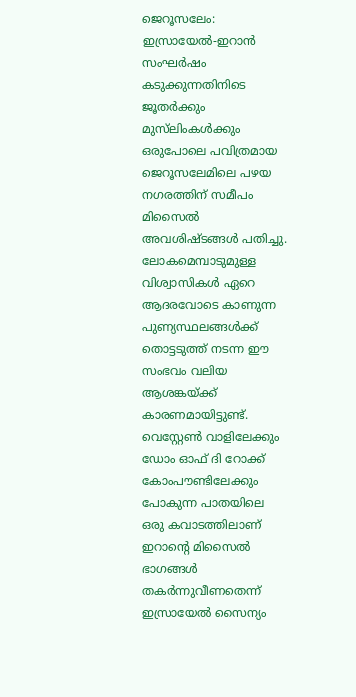ജെറൂസലേം: ഇസ്രായേൽ-ഇറാൻ സംഘർഷം കടുക്കുന്നതിനിടെ ജൂതർക്കും മുസ്‌ലിംകൾക്കും ഒരുപോലെ പവിത്രമായ ജെറൂസലേമിലെ പഴയ നഗരത്തിന് സമീപം മിസൈൽ അവശിഷ്ടങ്ങൾ പതിച്ചു. ലോകമെമ്പാടുമുള്ള വിശ്വാസികൾ ഏറെ ആദരവോടെ കാണുന്ന പുണ്യസ്ഥലങ്ങൾക്ക് തൊട്ടടുത്ത് നടന്ന ഈ സംഭവം വലിയ ആശങ്കയ്ക്ക് കാരണമായിട്ടുണ്ട്. വെസ്റ്റേൺ വാളിലേക്കും ഡോം ഓഫ് ദി റോക്ക് കോംപൗണ്ടിലേക്കും പോകുന്ന പാതയിലെ ഒരു കവാടത്തിലാണ് ഇറാന്റെ മിസൈൽ ഭാഗങ്ങൾ തകർന്നുവീണതെന്ന് ഇസ്രായേൽ സൈന്യം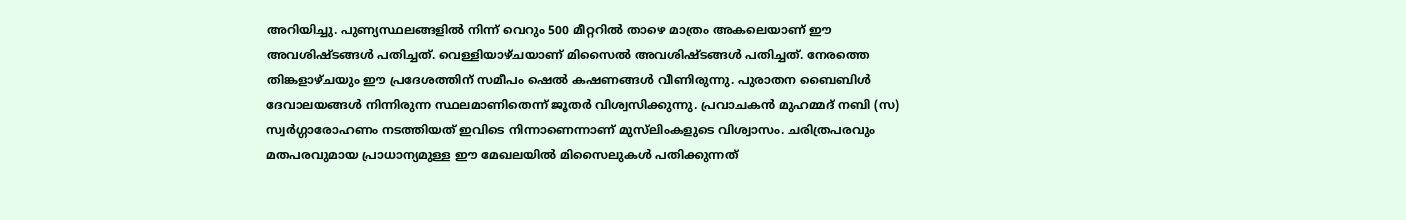അറിയിച്ചു. പുണ്യസ്ഥലങ്ങളിൽ നിന്ന് വെറും 500 മീറ്ററിൽ താഴെ മാത്രം അകലെയാണ് ഈ അവശിഷ്ടങ്ങൾ പതിച്ചത്. വെള്ളിയാഴ്ചയാണ് മിസൈൽ അവശിഷ്ടങ്ങൾ പതിച്ചത്. നേരത്തെ തിങ്കളാഴ്ചയും ഈ പ്രദേശത്തിന് സമീപം ഷെൽ കഷണങ്ങൾ വീണിരുന്നു. പുരാതന ബൈബിൾ ദേവാലയങ്ങൾ നിന്നിരുന്ന സ്ഥലമാണിതെന്ന് ജൂതർ വിശ്വസിക്കുന്നു. പ്രവാചകൻ മുഹമ്മദ് നബി (സ) സ്വർഗ്ഗാരോഹണം നടത്തിയത് ഇവിടെ നിന്നാണെന്നാണ് മുസ്‌ലിംകളുടെ വിശ്വാസം. ചരിത്രപരവും മതപരവുമായ പ്രാധാന്യമുള്ള ഈ മേഖലയിൽ മിസൈലുകൾ പതിക്കുന്നത്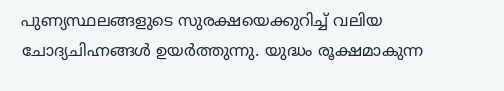പുണ്യസ്ഥലങ്ങളുടെ സുരക്ഷയെക്കുറിച്ച് വലിയ ചോദ്യചിഹ്നങ്ങൾ ഉയർത്തുന്നു. യുദ്ധം രൂക്ഷമാകുന്ന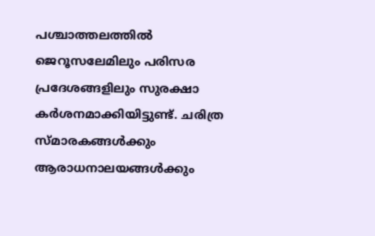പശ്ചാത്തലത്തിൽ ജെറൂസലേമിലും പരിസര പ്രദേശങ്ങളിലും സുരക്ഷാ കർശനമാക്കിയിട്ടുണ്ട്. ചരിത്ര സ്മാരകങ്ങൾക്കും ആരാധനാലയങ്ങൾക്കും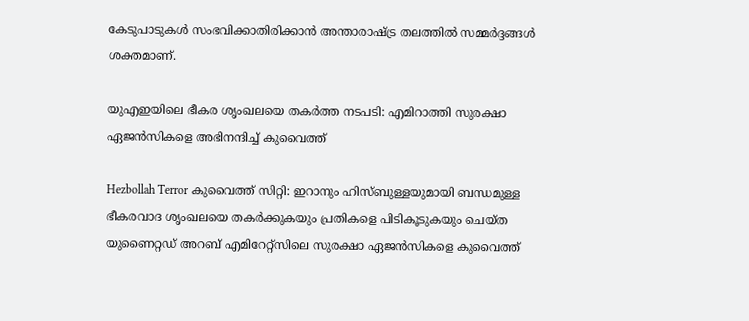കേടുപാടുകൾ സംഭവിക്കാതിരിക്കാൻ അന്താരാഷ്ട്ര തലത്തിൽ സമ്മർദ്ദങ്ങൾ ശക്തമാണ്.

യുഎഇയിലെ ഭീകര ശൃംഖലയെ തകർത്ത നടപടി: എമിറാത്തി സുരക്ഷാ ഏജൻസികളെ അഭിനന്ദിച്ച് കുവൈത്ത്

Hezbollah Terror കുവൈത്ത് സിറ്റി: ഇറാനും ഹിസ്ബുള്ളയുമായി ബന്ധമുള്ള ഭീകരവാദ ശൃംഖലയെ തകർക്കുകയും പ്രതികളെ പിടികൂടുകയും ചെയ്ത യുണൈറ്റഡ് അറബ് എമിറേറ്റ്സിലെ സുരക്ഷാ ഏജൻസികളെ കുവൈത്ത്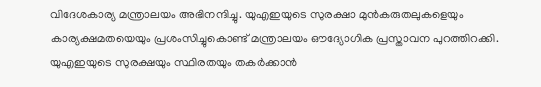വിദേശകാര്യ മന്ത്രാലയം അഭിനന്ദിച്ചു. യുഎഇയുടെ സുരക്ഷാ മുൻകരുതലുകളെയും കാര്യക്ഷമതയെയും പ്രശംസിച്ചുകൊണ്ട് മന്ത്രാലയം ഔദ്യോഗിക പ്രസ്താവന പുറത്തിറക്കി. യുഎഇയുടെ സുരക്ഷയും സ്ഥിരതയും തകർക്കാൻ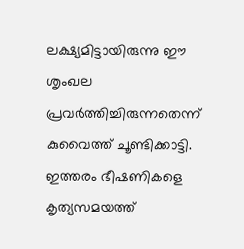ലക്ഷ്യമിട്ടായിരുന്നു ഈ ശൃംഖല പ്രവർത്തിച്ചിരുന്നതെന്ന് കുവൈത്ത് ചൂണ്ടിക്കാട്ടി. ഇത്തരം ഭീഷണികളെ കൃത്യസമയത്ത്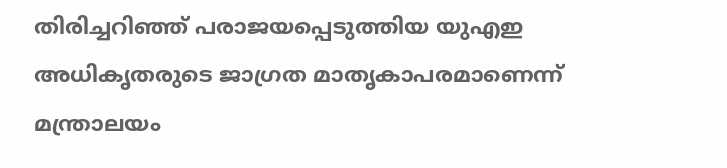തിരിച്ചറിഞ്ഞ് പരാജയപ്പെടുത്തിയ യുഎഇ അധികൃതരുടെ ജാഗ്രത മാതൃകാപരമാണെന്ന് മന്ത്രാലയം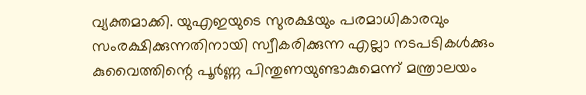വ്യക്തമാക്കി. യുഎഇയുടെ സുരക്ഷയും പരമാധികാരവും സംരക്ഷിക്കുന്നതിനായി സ്വീകരിക്കുന്ന എല്ലാ നടപടികൾക്കും കുവൈത്തിന്റെ പൂർണ്ണ പിന്തുണയുണ്ടാകുമെന്ന് മന്ത്രാലയം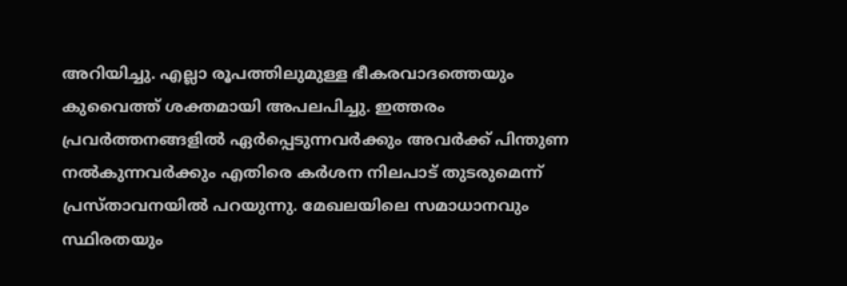അറിയിച്ചു. എല്ലാ രൂപത്തിലുമുള്ള ഭീകരവാദത്തെയും കുവൈത്ത് ശക്തമായി അപലപിച്ചു. ഇത്തരം പ്രവർത്തനങ്ങളിൽ ഏർപ്പെടുന്നവർക്കും അവർക്ക് പിന്തുണ നൽകുന്നവർക്കും എതിരെ കർശന നിലപാട് തുടരുമെന്ന് പ്രസ്താവനയിൽ പറയുന്നു. മേഖലയിലെ സമാധാനവും സ്ഥിരതയും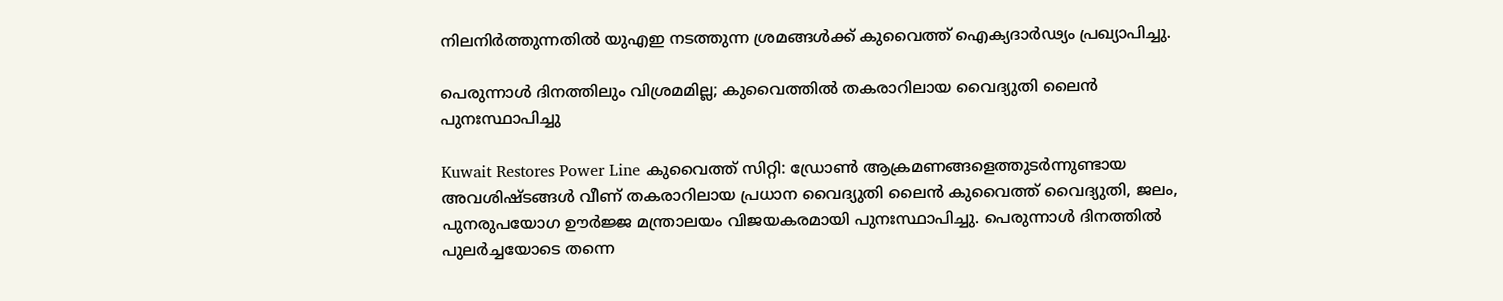നിലനിർത്തുന്നതിൽ യുഎഇ നടത്തുന്ന ശ്രമങ്ങൾക്ക് കുവൈത്ത് ഐക്യദാർഢ്യം പ്രഖ്യാപിച്ചു.

പെരുന്നാള്‍ ദിനത്തിലും വിശ്രമമില്ല; കുവൈത്തിൽ തകരാറിലായ വൈദ്യുതി ലൈൻ പുനഃസ്ഥാപിച്ചു

Kuwait Restores Power Line കുവൈത്ത് സിറ്റി: ഡ്രോൺ ആക്രമണങ്ങളെത്തുടർന്നുണ്ടായ അവശിഷ്ടങ്ങൾ വീണ് തകരാറിലായ പ്രധാന വൈദ്യുതി ലൈൻ കുവൈത്ത് വൈദ്യുതി, ജലം, പുനരുപയോഗ ഊർജ്ജ മന്ത്രാലയം വിജയകരമായി പുനഃസ്ഥാപിച്ചു. പെരുന്നാൾ ദിനത്തിൽ പുലർച്ചയോടെ തന്നെ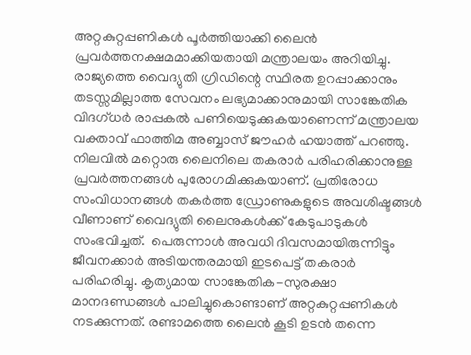അറ്റകുറ്റപ്പണികൾ പൂർത്തിയാക്കി ലൈൻ പ്രവർത്തനക്ഷമമാക്കിയതായി മന്ത്രാലയം അറിയിച്ചു. രാജ്യത്തെ വൈദ്യുതി ഗ്രിഡിന്റെ സ്ഥിരത ഉറപ്പാക്കാനും തടസ്സമില്ലാത്ത സേവനം ലഭ്യമാക്കാനുമായി സാങ്കേതിക വിദഗ്ധർ രാപ്പകൽ പണിയെടുക്കുകയാണെന്ന് മന്ത്രാലയ വക്താവ് ഫാത്തിമ അബ്ബാസ് ജൗഹർ ഹയാത്ത് പറഞ്ഞു. നിലവിൽ മറ്റൊരു ലൈനിലെ തകരാർ പരിഹരിക്കാനുള്ള പ്രവർത്തനങ്ങൾ പുരോഗമിക്കുകയാണ്. പ്രതിരോധ സംവിധാനങ്ങൾ തകർത്ത ഡ്രോണുകളുടെ അവശിഷ്ടങ്ങൾ വീണാണ് വൈദ്യുതി ലൈനുകൾക്ക് കേടുപാടുകൾ സംഭവിച്ചത്.  പെരുന്നാൾ അവധി ദിവസമായിരുന്നിട്ടും ജീവനക്കാർ അടിയന്തരമായി ഇടപെട്ട് തകരാർ പരിഹരിച്ചു. കൃത്യമായ സാങ്കേതിക-സുരക്ഷാ മാനദണ്ഡങ്ങൾ പാലിച്ചുകൊണ്ടാണ് അറ്റകുറ്റപ്പണികൾ നടക്കുന്നത്. രണ്ടാമത്തെ ലൈൻ കൂടി ഉടൻ തന്നെ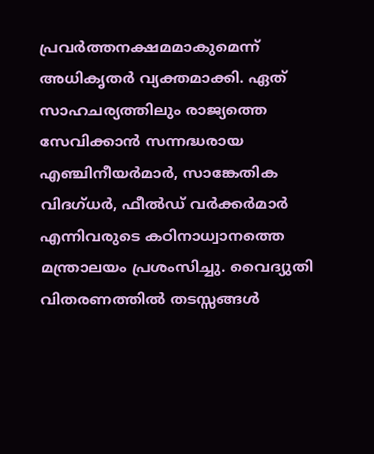പ്രവർത്തനക്ഷമമാകുമെന്ന് അധികൃതർ വ്യക്തമാക്കി. ഏത് സാഹചര്യത്തിലും രാജ്യത്തെ സേവിക്കാൻ സന്നദ്ധരായ എഞ്ചിനീയർമാർ, സാങ്കേതിക വിദഗ്ധർ, ഫീൽഡ് വർക്കർമാർ എന്നിവരുടെ കഠിനാധ്വാനത്തെ മന്ത്രാലയം പ്രശംസിച്ചു. വൈദ്യുതി വിതരണത്തിൽ തടസ്സങ്ങൾ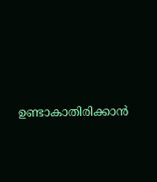ഉണ്ടാകാതിരിക്കാൻ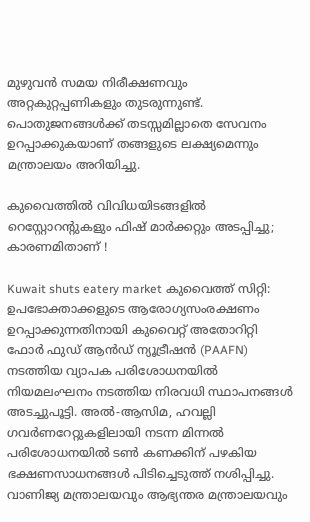മുഴുവൻ സമയ നിരീക്ഷണവും അറ്റകുറ്റപ്പണികളും തുടരുന്നുണ്ട്. പൊതുജനങ്ങൾക്ക് തടസ്സമില്ലാതെ സേവനം ഉറപ്പാക്കുകയാണ് തങ്ങളുടെ ലക്ഷ്യമെന്നും മന്ത്രാലയം അറിയിച്ചു.

കുവൈത്തിൽ വിവിധയിടങ്ങളില്‍ റെസ്റ്റോറന്‍റുകളും ഫിഷ് മാർക്കറ്റും അടപ്പിച്ചു; കാരണമിതാണ് !

Kuwait shuts eatery market കുവൈത്ത് സിറ്റി: ഉപഭോക്താക്കളുടെ ആരോഗ്യസംരക്ഷണം ഉറപ്പാക്കുന്നതിനായി കുവൈറ്റ് അതോറിറ്റി ഫോർ ഫുഡ് ആൻഡ് ന്യൂട്രീഷൻ (PAAFN) നടത്തിയ വ്യാപക പരിശോധനയിൽ നിയമലംഘനം നടത്തിയ നിരവധി സ്ഥാപനങ്ങൾ അടച്ചുപൂട്ടി. അൽ-ആസിമ, ഹവല്ലി ഗവർണറേറ്റുകളിലായി നടന്ന മിന്നൽ പരിശോധനയിൽ ടൺ കണക്കിന് പഴകിയ ഭക്ഷണസാധനങ്ങൾ പിടിച്ചെടുത്ത് നശിപ്പിച്ചു. വാണിജ്യ മന്ത്രാലയവും ആഭ്യന്തര മന്ത്രാലയവും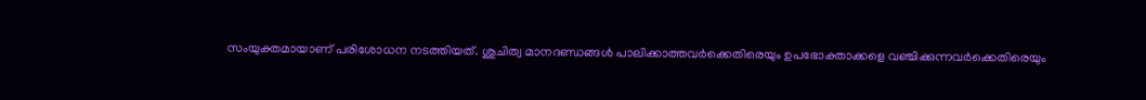സംയുക്തമായാണ് പരിശോധന നടത്തിയത്. ശുചിത്വ മാനദണ്ഡങ്ങൾ പാലിക്കാത്തവർക്കെതിരെയും ഉപഭോക്താക്കളെ വഞ്ചിക്കുന്നവർക്കെതിരെയും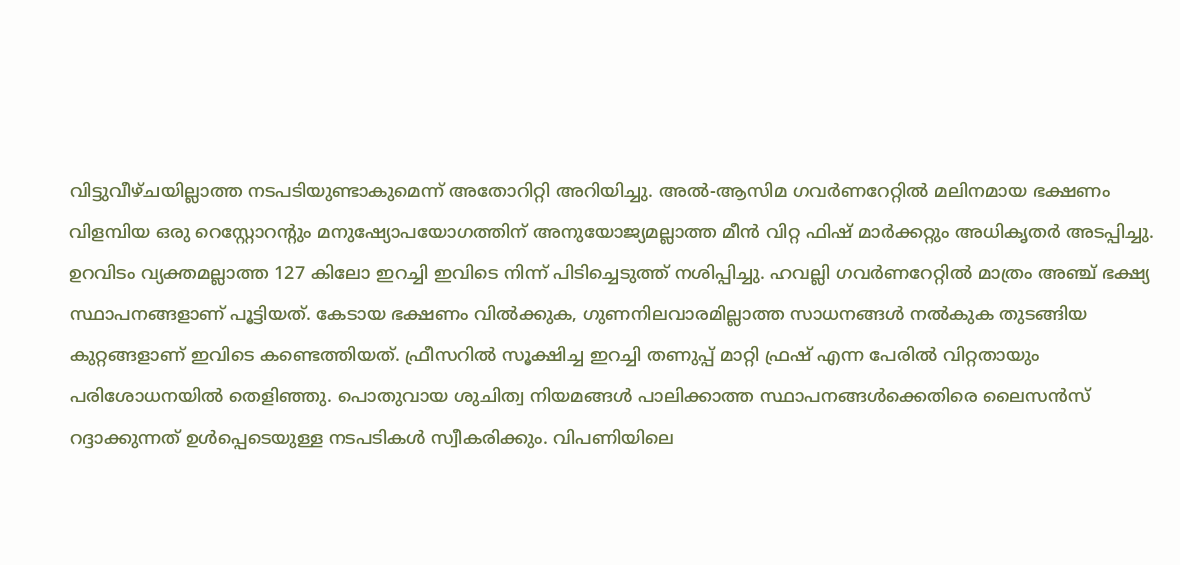വിട്ടുവീഴ്ചയില്ലാത്ത നടപടിയുണ്ടാകുമെന്ന് അതോറിറ്റി അറിയിച്ചു. അൽ-ആസിമ ഗവർണറേറ്റില്‍ മലിനമായ ഭക്ഷണം വിളമ്പിയ ഒരു റെസ്റ്റോറന്റും മനുഷ്യോപയോഗത്തിന് അനുയോജ്യമല്ലാത്ത മീൻ വിറ്റ ഫിഷ് മാർക്കറ്റും അധികൃതർ അടപ്പിച്ചു. ഉറവിടം വ്യക്തമല്ലാത്ത 127 കിലോ ഇറച്ചി ഇവിടെ നിന്ന് പിടിച്ചെടുത്ത് നശിപ്പിച്ചു. ഹവല്ലി ഗവർണറേറ്റിൽ മാത്രം അഞ്ച് ഭക്ഷ്യ സ്ഥാപനങ്ങളാണ് പൂട്ടിയത്. കേടായ ഭക്ഷണം വിൽക്കുക, ഗുണനിലവാരമില്ലാത്ത സാധനങ്ങൾ നൽകുക തുടങ്ങിയ കുറ്റങ്ങളാണ് ഇവിടെ കണ്ടെത്തിയത്. ഫ്രീസറിൽ സൂക്ഷിച്ച ഇറച്ചി തണുപ്പ് മാറ്റി ഫ്രഷ് എന്ന പേരിൽ വിറ്റതായും പരിശോധനയിൽ തെളിഞ്ഞു. പൊതുവായ ശുചിത്വ നിയമങ്ങൾ പാലിക്കാത്ത സ്ഥാപനങ്ങൾക്കെതിരെ ലൈസൻസ് റദ്ദാക്കുന്നത് ഉൾപ്പെടെയുള്ള നടപടികൾ സ്വീകരിക്കും. വിപണിയിലെ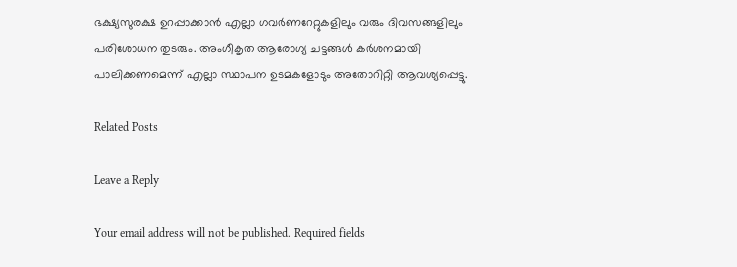ഭക്ഷ്യസുരക്ഷ ഉറപ്പാക്കാൻ എല്ലാ ഗവർണറേറ്റുകളിലും വരും ദിവസങ്ങളിലും പരിശോധന തുടരും. അംഗീകൃത ആരോഗ്യ ചട്ടങ്ങൾ കർശനമായി പാലിക്കണമെന്ന് എല്ലാ സ്ഥാപന ഉടമകളോടും അതോറിറ്റി ആവശ്യപ്പെട്ടു.

Related Posts

Leave a Reply

Your email address will not be published. Required fields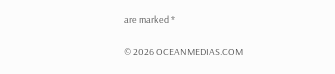are marked *

© 2026 OCEANMEDIAS.COM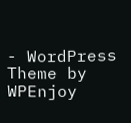- WordPress Theme by WPEnjoy